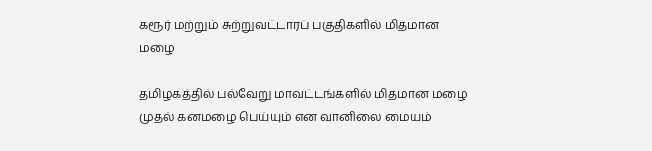கரூர் மற்றும் சுற்றுவட்டாரப் பகுதிகளில் மிதமான மழை

தமிழகத்தில் பல்வேறு மாவட்டங்களில் மிதமான மழை முதல் கனமழை பெய்யும் என வானிலை மையம்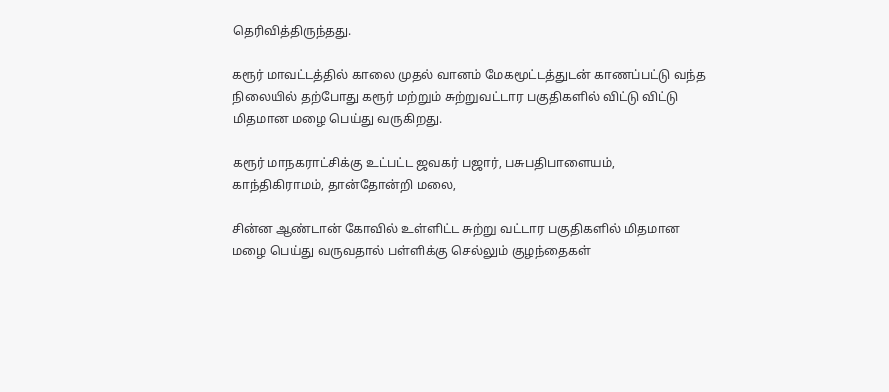தெரிவித்திருந்தது.

கரூர் மாவட்டத்தில் காலை முதல் வானம் மேகமூட்டத்துடன் காணப்பட்டு வந்த நிலையில் தற்போது கரூர் மற்றும் சுற்றுவட்டார பகுதிகளில் விட்டு விட்டு மிதமான மழை பெய்து வருகிறது.

கரூர் மாநகராட்சிக்கு உட்பட்ட ஜவகர் பஜார், பசுபதிபாளையம், காந்திகிராமம், தான்தோன்றி மலை,

சின்ன ஆண்டான் கோவில் உள்ளிட்ட சுற்று வட்டார பகுதிகளில் மிதமான மழை பெய்து வருவதால் பள்ளிக்கு செல்லும் குழந்தைகள்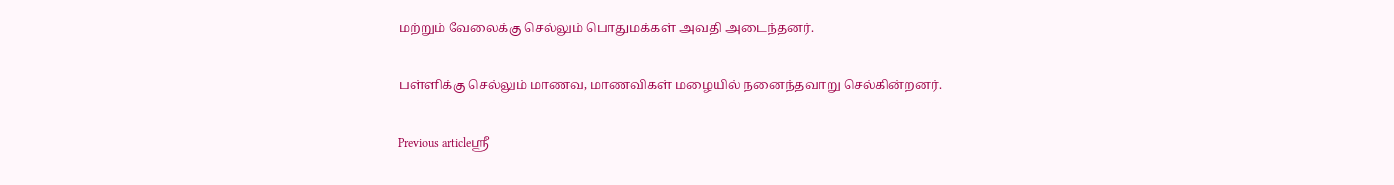மற்றும் வேலைக்கு செல்லும் பொதுமக்கள் அவதி அடைந்தனர்.

பள்ளிக்கு செல்லும் மாணவ, மாணவிகள் மழையில் நனைந்தவாறு செல்கின்றனர்.

Previous articleஸ்ரீ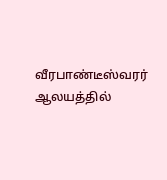வீரபாண்டீஸ்வரர் ஆலயத்தில்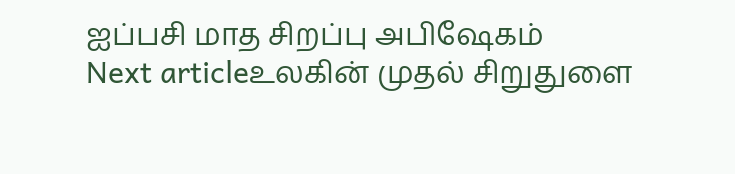ஐப்பசி மாத சிறப்பு அபிஷேகம்
Next articleஉலகின் முதல் சிறுதுளை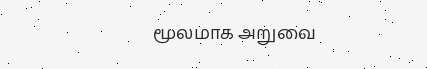மூலமாக அறுவை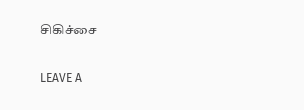சிகிச்சை

LEAVE A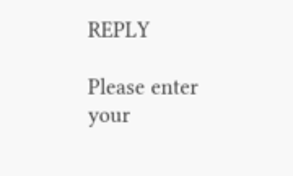REPLY

Please enter your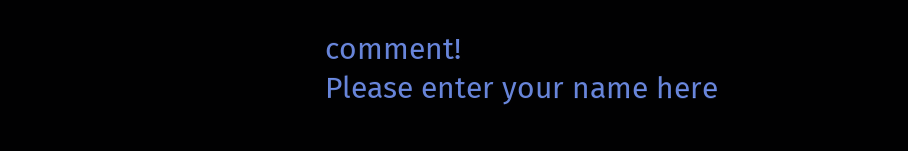comment!
Please enter your name here